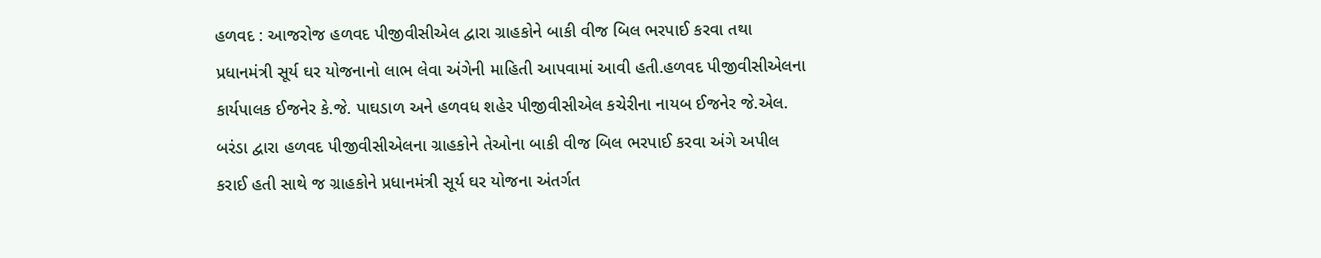હળવદ : આજરોજ હળવદ પીજીવીસીએલ દ્વારા ગ્રાહકોને બાકી વીજ બિલ ભરપાઈ કરવા તથા પ્રધાનમંત્રી સૂર્ય ઘર યોજનાનો લાભ લેવા અંગેની માહિતી આપવામાં આવી હતી.હળવદ પીજીવીસીએલના કાર્યપાલક ઈજનેર કે.જે. પાઘડાળ અને હળવધ શહેર પીજીવીસીએલ કચેરીના નાયબ ઈજનેર જે.એલ. બરંડા દ્વારા હળવદ પીજીવીસીએલના ગ્રાહકોને તેઓના બાકી વીજ બિલ ભરપાઈ કરવા અંગે અપીલ કરાઈ હતી સાથે જ ગ્રાહકોને પ્રધાનમંત્રી સૂર્ય ઘર યોજના અંતર્ગત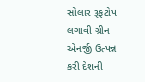સોલાર રૂફટોપ લગાવી ગ્રીન એનર્જી ઉત્પન્ન કરી દેશની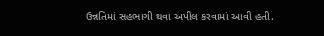ઉન્નતિમાં સહભાગી થવા અપીલ કરવામાં આવી હતી.